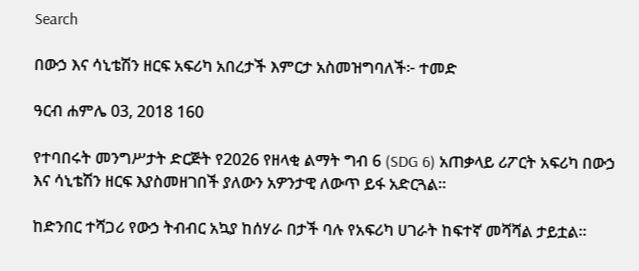Search

በውኃ እና ሳኒቴሽን ዘርፍ አፍሪካ አበረታች እምርታ አስመዝግባለች፦ ተመድ

ዓርብ ሐምሌ 03, 2018 160

የተባበሩት መንግሥታት ድርጅት የ2026 የዘላቂ ልማት ግብ 6 (SDG 6) አጠቃላይ ሪፖርት አፍሪካ በውኃ እና ሳኒቴሽን ዘርፍ እያስመዘገበች ያለውን አዎንታዊ ለውጥ ይፋ አድርጓል።

ከድንበር ተሻጋሪ የውኃ ትብብር አኳያ ከሰሃራ በታች ባሉ የአፍሪካ ሀገራት ከፍተኛ መሻሻል ታይቷል።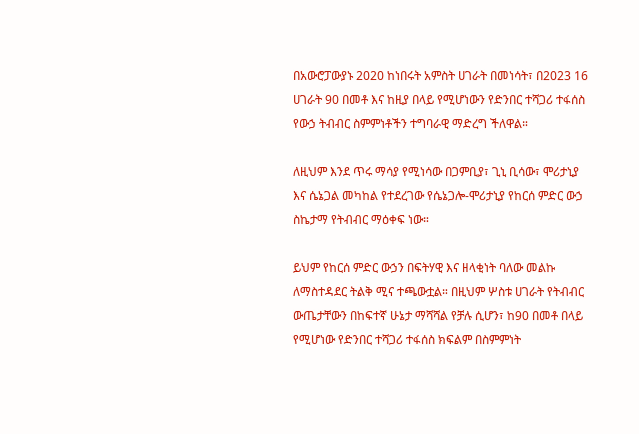በአውሮፓውያኑ 2020 ከነበሩት አምስት ሀገራት በመነሳት፣ በ2023 16 ሀገራት 90 በመቶ እና ከዚያ በላይ የሚሆነውን የድንበር ተሻጋሪ ተፋሰስ የውኃ ትብብር ስምምነቶችን ተግባራዊ ማድረግ ችለዋል።

ለዚህም እንደ ጥሩ ማሳያ የሚነሳው በጋምቢያ፣ ጊኒ ቢሳው፣ ሞሪታኒያ እና ሴኔጋል መካከል የተደረገው የሴኔጋሎ-ሞሪታኒያ የከርሰ ምድር ውኃ ስኬታማ የትብብር ማዕቀፍ ነው።

ይህም የከርሰ ምድር ውኃን በፍትሃዊ እና ዘላቂነት ባለው መልኩ ለማስተዳደር ትልቅ ሚና ተጫውቷል። በዚህም ሦስቱ ሀገራት የትብብር ውጤታቸውን በከፍተኛ ሁኔታ ማሻሻል የቻሉ ሲሆን፣ ከ90 በመቶ በላይ የሚሆነው የድንበር ተሻጋሪ ተፋሰስ ክፍልም በስምምነት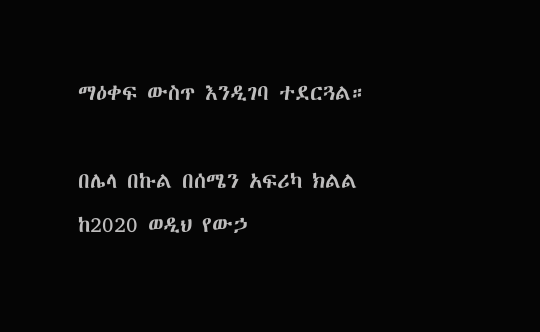ማዕቀፍ ውስጥ እንዲገባ ተደርጓል።

በሌላ በኩል በሰሜን አፍሪካ ክልል ከ2020 ወዲህ የውኃ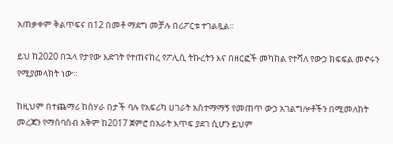አጠቃቀም ቅልጥፍና በ12 በመቶ ማደግ መቻሉ በሪፖርቱ ተገልጿል።

ይህ ከ2020 በኋላ የታየው እድገት የተጠናከረ የፖሊሲ ትኩረትን እና በዘርፎች መካከል የተሻለ የውኃ ክፍፍል መኖሩን የሚያመላክት ነው።

ከዚህም በተጨማሪ ከሰሃራ በታች ባሉ የአፍሪካ ሀገራት አስተማማኝ የመጠጥ ውኃ አገልግሎቶችን በሚመለከት መረጃን የማሰባሰብ አቅም ከ2017 ጀምሮ በአራት እጥፍ ያደገ ሲሆን ይህም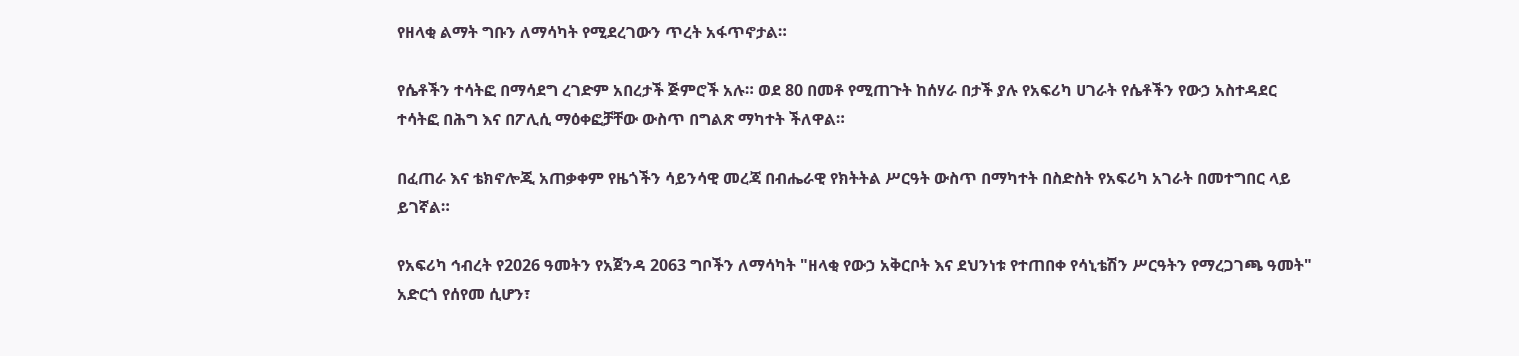የዘላቂ ልማት ግቡን ለማሳካት የሚደረገውን ጥረት አፋጥኖታል።

የሴቶችን ተሳትፎ በማሳደግ ረገድም አበረታች ጅምሮች አሉ። ወደ 80 በመቶ የሚጠጉት ከሰሃራ በታች ያሉ የአፍሪካ ሀገራት የሴቶችን የውኃ አስተዳደር ተሳትፎ በሕግ እና በፖሊሲ ማዕቀፎቻቸው ውስጥ በግልጽ ማካተት ችለዋል።

በፈጠራ እና ቴክኖሎጂ አጠቃቀም የዜጎችን ሳይንሳዊ መረጃ በብሔራዊ የክትትል ሥርዓት ውስጥ በማካተት በስድስት የአፍሪካ አገራት በመተግበር ላይ ይገኛል።

የአፍሪካ ኅብረት የ2026 ዓመትን የአጀንዳ 2063 ግቦችን ለማሳካት "ዘላቂ የውኃ አቅርቦት እና ደህንነቱ የተጠበቀ የሳኒቴሽን ሥርዓትን የማረጋገጫ ዓመት" አድርጎ የሰየመ ሲሆን፣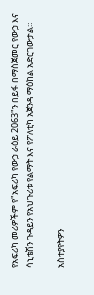የአፍሪካ መሪዎችም የ"አፍሪካ የውኃ ራዕይ 2063"ን በይፋ በማስጀመር የውኃ እና ሳኒቴሽን ጉዳይን የአህጉሪቱ የልማት እና የፖለቲካ አጀንዳ ማዕከል አድርገውታል።

አስተያየትዎን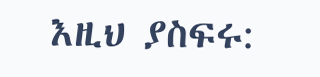እዚህ ያስፍሩ: